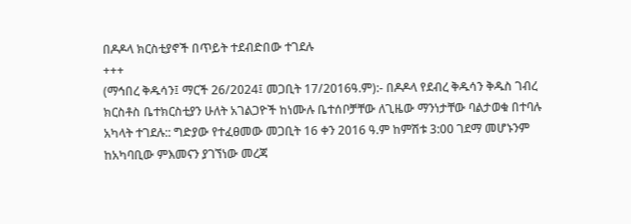በዶዶላ ክርስቲያኖች በጥይት ተደብድበው ተገደሉ
+++
(ማኅበረ ቅዱሳን፤ ማርች 26/2024፤ መጋቢት 17/2016ዓ.ም):- በዶዶላ የደብረ ቅዱሳን ቅዱስ ገብረ ክርስቶስ ቤተክርስቲያን ሁለት አገልጋዮች ከነሙሉ ቤተሰቦቻቸው ለጊዜው ማንነታቸው ባልታወቁ በተባሉ አካላት ተገደሉ:: ግድያው የተፈፀመው መጋቢት 16 ቀን 2016 ዓ.ም ከምሽቱ 3:00 ገደማ መሆኑንም ከአካባቢው ምእመናን ያገኘነው መረጃ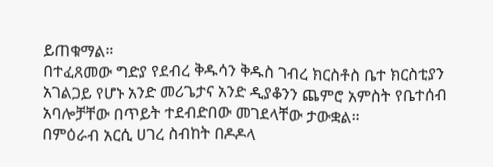ይጠቁማል።
በተፈጸመው ግድያ የደብረ ቅዱሳን ቅዱስ ገብረ ክርስቶስ ቤተ ክርስቲያን አገልጋይ የሆኑ አንድ መሪጌታና አንድ ዲያቆንን ጨምሮ አምስት የቤተሰብ አባሎቻቸው በጥይት ተደብድበው መገደላቸው ታውቋል።
በምዕራብ አርሲ ሀገረ ስብከት በዶዶላ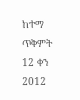ከተማ ጥቅምት 12 ቀን 2012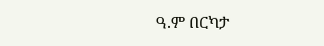ዓ.ም በርካታ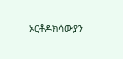ኦርቶዶክሳውያን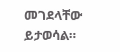መገደላቸው ይታወሳል።